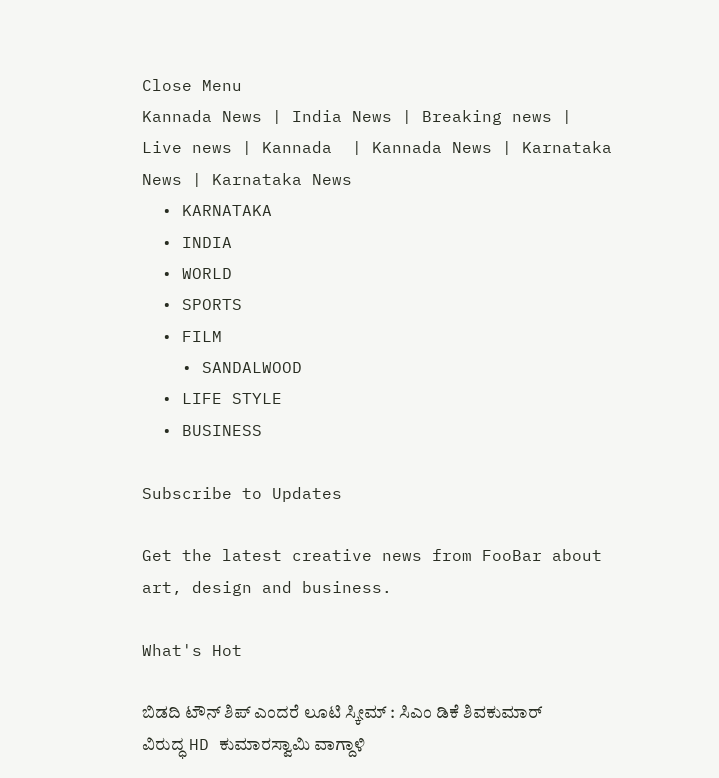Close Menu
Kannada News | India News | Breaking news | Live news | Kannada  | Kannada News | Karnataka News | Karnataka News
  • KARNATAKA
  • INDIA
  • WORLD
  • SPORTS
  • FILM
    • SANDALWOOD
  • LIFE STYLE
  • BUSINESS

Subscribe to Updates

Get the latest creative news from FooBar about art, design and business.

What's Hot

ಬಿಡದಿ ಟೌನ್ ಶಿಪ್ ಎಂದರೆ ಲೂಟಿ ಸ್ಕೀಮ್ : ಸಿಎಂ ಡಿಕೆ ಶಿವಕುಮಾರ್ ವಿರುದ್ಧ HD ಕುಮಾರಸ್ವಾಮಿ ವಾಗ್ದಾಳಿ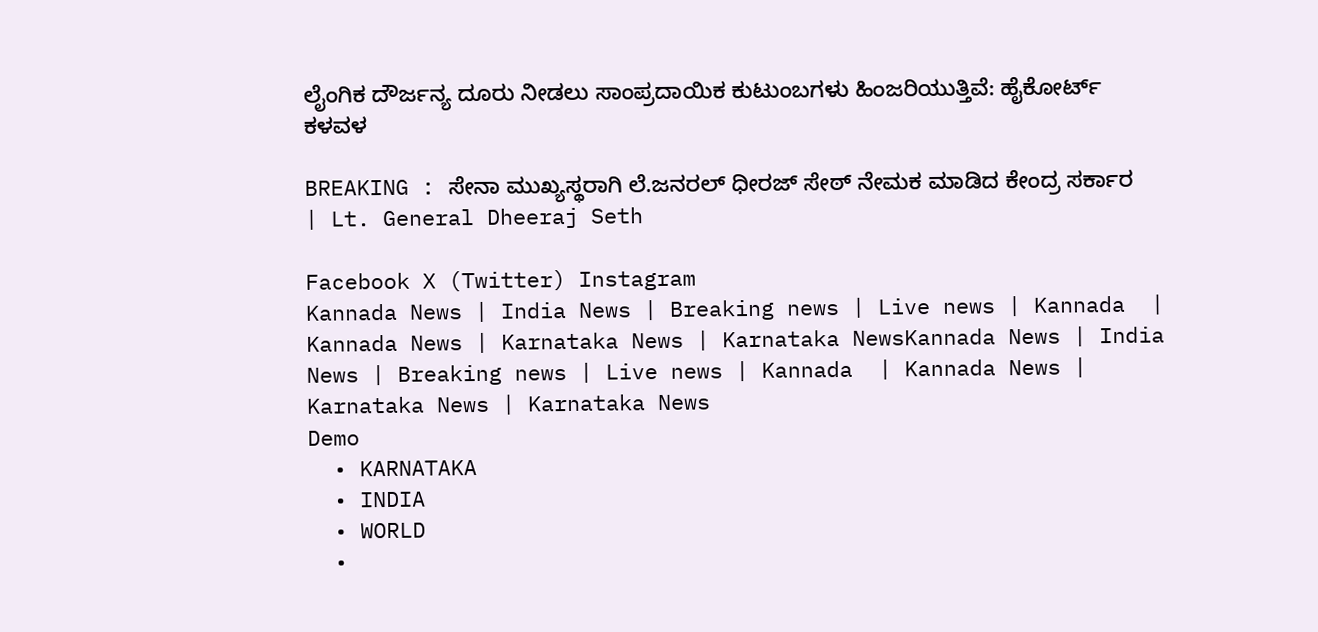ಲೈಂಗಿಕ ದೌರ್ಜನ್ಯ ದೂರು ನೀಡಲು ಸಾಂಪ್ರದಾಯಿಕ ಕುಟುಂಬಗಳು ಹಿಂಜರಿಯುತ್ತಿವೆ: ಹೈಕೋರ್ಟ್ ಕಳವಳ

BREAKING : ಸೇನಾ ಮುಖ್ಯಸ್ಥರಾಗಿ ಲೆ.ಜನರಲ್ ಧೀರಜ್ ಸೇಠ್ ನೇಮಕ ಮಾಡಿದ ಕೇಂದ್ರ ಸರ್ಕಾರ | Lt. General Dheeraj Seth

Facebook X (Twitter) Instagram
Kannada News | India News | Breaking news | Live news | Kannada  | Kannada News | Karnataka News | Karnataka NewsKannada News | India News | Breaking news | Live news | Kannada  | Kannada News | Karnataka News | Karnataka News
Demo
  • KARNATAKA
  • INDIA
  • WORLD
  •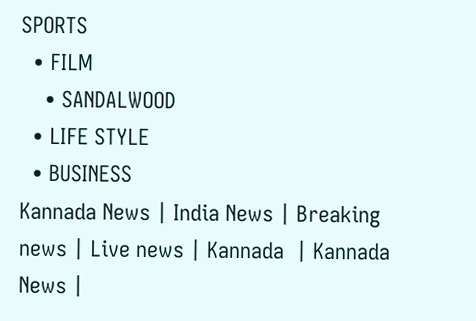SPORTS
  • FILM
    • SANDALWOOD
  • LIFE STYLE
  • BUSINESS
Kannada News | India News | Breaking news | Live news | Kannada  | Kannada News |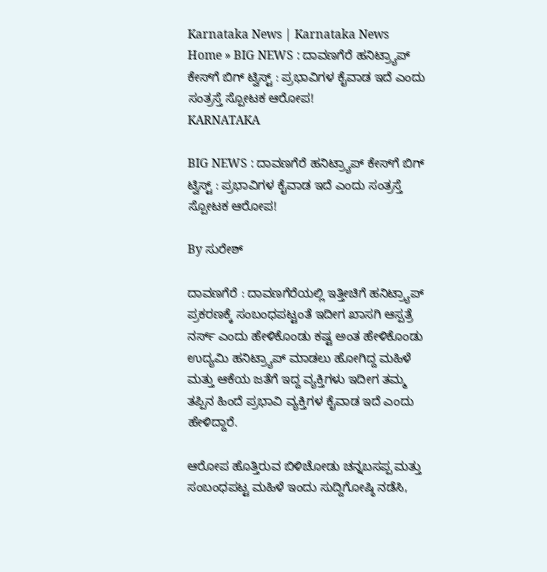Karnataka News | Karnataka News
Home » BIG NEWS : ದಾವಣಗೆರೆ ಹನಿಟ್ರ್ಯಾಪ್ ಕೇಸ್‌ಗೆ ಬಿಗ್ ಟ್ವಿಸ್ಟ್ : ಪ್ರಭಾವಿಗಳ ಕೈವಾಡ ಇದೆ ಎಂದು ಸಂತ್ರಸ್ತೆ ಸ್ಪೋಟಕ ಆರೋಪ!
KARNATAKA

BIG NEWS : ದಾವಣಗೆರೆ ಹನಿಟ್ರ್ಯಾಪ್ ಕೇಸ್‌ಗೆ ಬಿಗ್ ಟ್ವಿಸ್ಟ್ : ಪ್ರಭಾವಿಗಳ ಕೈವಾಡ ಇದೆ ಎಂದು ಸಂತ್ರಸ್ತೆ ಸ್ಪೋಟಕ ಆರೋಪ!

By ಸುರೇಶ್‌

ದಾವಣಗೆರೆ : ದಾವಣಗೆರೆಯಲ್ಲಿ ಇತ್ತೀಚಿಗೆ ಹನಿಟ್ರ್ಯಾಪ್ ಪ್ರಕರಣಕ್ಕೆ ಸಂಬಂಧಪಟ್ಟಂತೆ ಇದೀಗ ಖಾಸಗಿ ಆಸ್ಪತ್ರೆ ನರ್ಸ್ ಎಂದು ಹೇಳಿಕೊಂಡು ಕಷ್ಟ ಅಂತ ಹೇಳಿಕೊಂಡು ಉದ್ಯಮಿ ಹನಿಟ್ರ್ಯಾಪ್ ಮಾಡಲು ಹೋಗಿದ್ದ ಮಹಿಳೆ ಮತ್ತು ಆಕೆಯ ಜತೆಗೆ ಇದ್ದ ವ್ಯಕ್ತಿಗಳು ಇದೀಗ ತಮ್ಮ ತಪ್ಪಿನ ಹಿಂದೆ ಪ್ರಭಾವಿ ವ್ಯಕ್ತಿಗಳ ಕೈವಾಡ ಇದೆ ಎಂದು ಹೇಳಿದ್ದಾರೆ.

ಆರೋಪ ಹೊತ್ತಿರುವ ಬಿಳಿಚೋಡು ಚನ್ನಬಸಪ್ಪ ಮತ್ತು ಸಂಬಂಧಪಟ್ಟ ಮಹಿಳೆ ಇಂದು ಸುದ್ದಿಗೋಷ್ಠಿ ನಡೆಸಿ,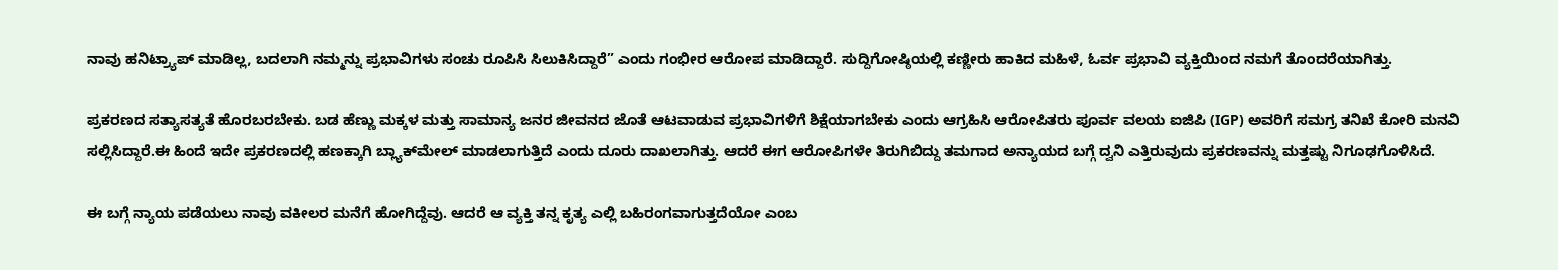ನಾವು ಹನಿಟ್ರ್ಯಾಪ್ ಮಾಡಿಲ್ಲ, ಬದಲಾಗಿ ನಮ್ಮನ್ನು ಪ್ರಭಾವಿಗಳು ಸಂಚು ರೂಪಿಸಿ ಸಿಲುಕಿಸಿದ್ದಾರೆ” ಎಂದು ಗಂಭೀರ ಆರೋಪ ಮಾಡಿದ್ದಾರೆ. ಸುದ್ದಿಗೋಷ್ಠಿಯಲ್ಲಿ ಕಣ್ಣೀರು ಹಾಕಿದ ಮಹಿಳೆ, ಓರ್ವ ಪ್ರಭಾವಿ ವ್ಯಕ್ತಿಯಿಂದ ನಮಗೆ ತೊಂದರೆಯಾಗಿತ್ತು.

ಪ್ರಕರಣದ ಸತ್ಯಾಸತ್ಯತೆ ಹೊರಬರಬೇಕು. ಬಡ ಹೆಣ್ಣು ಮಕ್ಕಳ ಮತ್ತು ಸಾಮಾನ್ಯ ಜನರ ಜೀವನದ ಜೊತೆ ಆಟವಾಡುವ ಪ್ರಭಾವಿಗಳಿಗೆ ಶಿಕ್ಷೆಯಾಗಬೇಕು ಎಂದು ಆಗ್ರಹಿಸಿ ಆರೋಪಿತರು ಪೂರ್ವ ವಲಯ ಐಜಿಪಿ (IGP) ಅವರಿಗೆ ಸಮಗ್ರ ತನಿಖೆ ಕೋರಿ ಮನವಿ ಸಲ್ಲಿಸಿದ್ದಾರೆ.ಈ ಹಿಂದೆ ಇದೇ ಪ್ರಕರಣದಲ್ಲಿ ಹಣಕ್ಕಾಗಿ ಬ್ಲ್ಯಾಕ್‌ಮೇಲ್ ಮಾಡಲಾಗುತ್ತಿದೆ ಎಂದು ದೂರು ದಾಖಲಾಗಿತ್ತು. ಆದರೆ ಈಗ ಆರೋಪಿಗಳೇ ತಿರುಗಿಬಿದ್ದು ತಮಗಾದ ಅನ್ಯಾಯದ ಬಗ್ಗೆ ದ್ವನಿ ಎತ್ತಿರುವುದು ಪ್ರಕರಣವನ್ನು ಮತ್ತಷ್ಟು ನಿಗೂಢಗೊಳಿಸಿದೆ.

ಈ ಬಗ್ಗೆ ನ್ಯಾಯ ಪಡೆಯಲು ನಾವು ವಕೀಲರ ಮನೆಗೆ ಹೋಗಿದ್ದೆವು. ಆದರೆ ಆ ವ್ಯಕ್ತಿ ತನ್ನ ಕೃತ್ಯ ಎಲ್ಲಿ ಬಹಿರಂಗವಾಗುತ್ತದೆಯೋ ಎಂಬ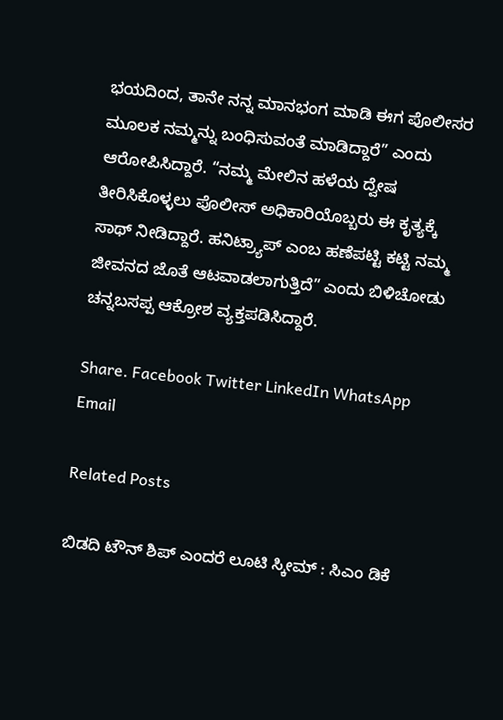ಭಯದಿಂದ, ತಾನೇ ನನ್ನ ಮಾನಭಂಗ ಮಾಡಿ ಈಗ ಪೊಲೀಸರ ಮೂಲಕ ನಮ್ಮನ್ನು ಬಂಧಿಸುವಂತೆ ಮಾಡಿದ್ದಾರೆ” ಎಂದು ಆರೋಪಿಸಿದ್ದಾರೆ. “ನಮ್ಮ ಮೇಲಿನ ಹಳೆಯ ದ್ವೇಷ ತೀರಿಸಿಕೊಳ್ಳಲು ಪೊಲೀಸ್ ಅಧಿಕಾರಿಯೊಬ್ಬರು ಈ ಕೃತ್ಯಕ್ಕೆ ಸಾಥ್ ನೀಡಿದ್ದಾರೆ. ಹನಿಟ್ರ್ಯಾಪ್ ಎಂಬ ಹಣೆಪಟ್ಟಿ ಕಟ್ಟಿ ನಮ್ಮ ಜೀವನದ ಜೊತೆ ಆಟವಾಡಲಾಗುತ್ತಿದೆ” ಎಂದು ಬಿಳಿಚೋಡು ಚನ್ನಬಸಪ್ಪ ಆಕ್ರೋಶ ವ್ಯಕ್ತಪಡಿಸಿದ್ದಾರೆ.

Share. Facebook Twitter LinkedIn WhatsApp Email

Related Posts

ಬಿಡದಿ ಟೌನ್ ಶಿಪ್ ಎಂದರೆ ಲೂಟಿ ಸ್ಕೀಮ್ : ಸಿಎಂ ಡಿಕೆ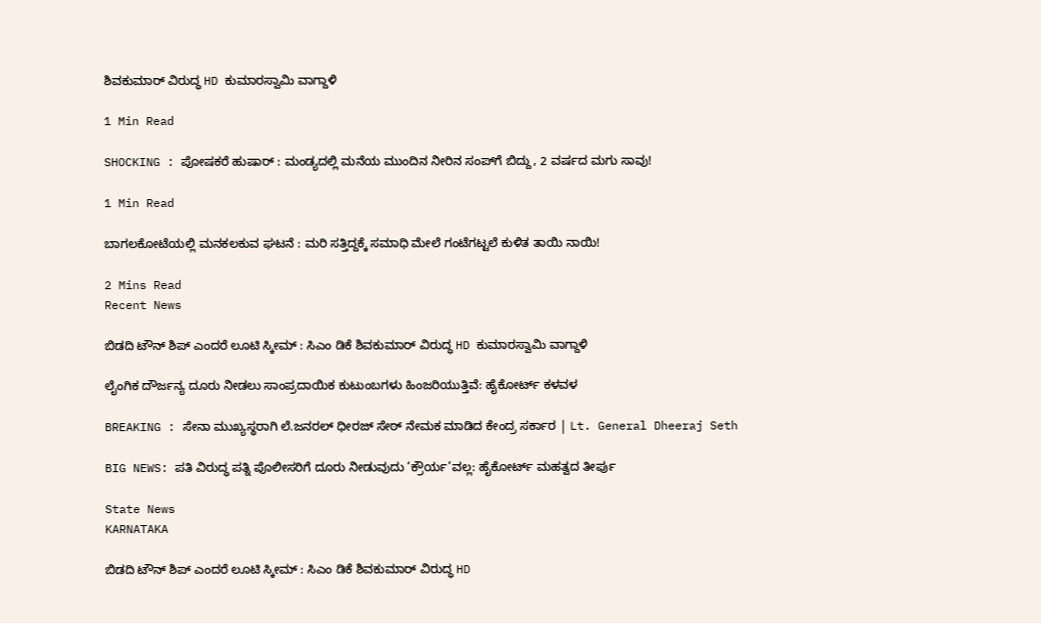ಶಿವಕುಮಾರ್ ವಿರುದ್ಧ HD ಕುಮಾರಸ್ವಾಮಿ ವಾಗ್ದಾಳಿ

1 Min Read

SHOCKING : ಪೋಷಕರೆ ಹುಷಾರ್ : ಮಂಡ್ಯದಲ್ಲಿ ಮನೆಯ ಮುಂದಿನ ನೀರಿನ ಸಂಪ್‌ಗೆ ಬಿದ್ದು, 2 ವರ್ಷದ ಮಗು ಸಾವು!

1 Min Read

ಬಾಗಲಕೋಟೆಯಲ್ಲಿ ಮನಕಲಕುವ ಘಟನೆ : ಮರಿ ಸತ್ತಿದ್ದಕ್ಕೆ ಸಮಾಧಿ ಮೇಲೆ ಗಂಟೆಗಟ್ಟಲೆ ಕುಳಿತ ತಾಯಿ ನಾಯಿ!

2 Mins Read
Recent News

ಬಿಡದಿ ಟೌನ್ ಶಿಪ್ ಎಂದರೆ ಲೂಟಿ ಸ್ಕೀಮ್ : ಸಿಎಂ ಡಿಕೆ ಶಿವಕುಮಾರ್ ವಿರುದ್ಧ HD ಕುಮಾರಸ್ವಾಮಿ ವಾಗ್ದಾಳಿ

ಲೈಂಗಿಕ ದೌರ್ಜನ್ಯ ದೂರು ನೀಡಲು ಸಾಂಪ್ರದಾಯಿಕ ಕುಟುಂಬಗಳು ಹಿಂಜರಿಯುತ್ತಿವೆ: ಹೈಕೋರ್ಟ್ ಕಳವಳ

BREAKING : ಸೇನಾ ಮುಖ್ಯಸ್ಥರಾಗಿ ಲೆ.ಜನರಲ್ ಧೀರಜ್ ಸೇಠ್ ನೇಮಕ ಮಾಡಿದ ಕೇಂದ್ರ ಸರ್ಕಾರ | Lt. General Dheeraj Seth

BIG NEWS: ಪತಿ ವಿರುದ್ಧ ಪತ್ನಿ ಪೊಲೀಸರಿಗೆ ದೂರು ನೀಡುವುದು ‘ಕ್ರೌರ್ಯ’ವಲ್ಲ: ಹೈಕೋರ್ಟ್ ಮಹತ್ವದ ತೀರ್ಪು

State News
KARNATAKA

ಬಿಡದಿ ಟೌನ್ ಶಿಪ್ ಎಂದರೆ ಲೂಟಿ ಸ್ಕೀಮ್ : ಸಿಎಂ ಡಿಕೆ ಶಿವಕುಮಾರ್ ವಿರುದ್ಧ HD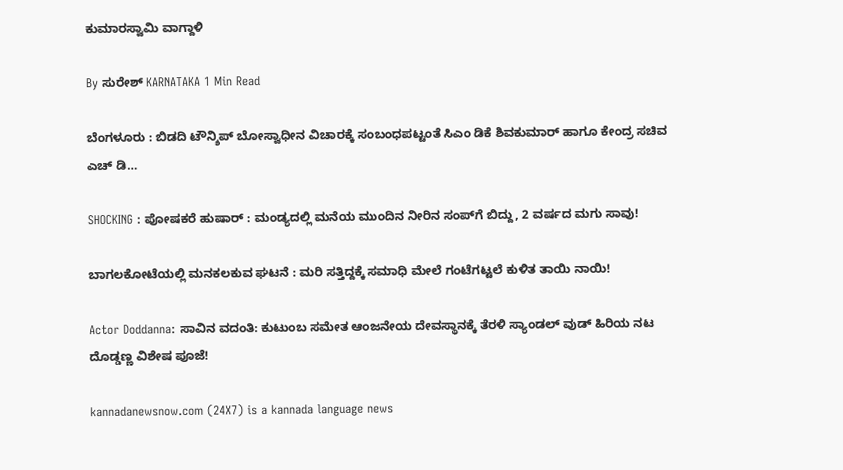ಕುಮಾರಸ್ವಾಮಿ ವಾಗ್ದಾಳಿ

By ಸುರೇಶ್‌ KARNATAKA 1 Min Read

ಬೆಂಗಳೂರು : ಬಿಡದಿ ಟೌನ್ಶಿಪ್ ಬೋಸ್ವಾಧೀನ ವಿಚಾರಕ್ಕೆ ಸಂಬಂಧಪಟ್ಟಂತೆ ಸಿಎಂ ಡಿಕೆ ಶಿವಕುಮಾರ್ ಹಾಗೂ ಕೇಂದ್ರ ಸಚಿವ ಎಚ್ ಡಿ…

SHOCKING : ಪೋಷಕರೆ ಹುಷಾರ್ : ಮಂಡ್ಯದಲ್ಲಿ ಮನೆಯ ಮುಂದಿನ ನೀರಿನ ಸಂಪ್‌ಗೆ ಬಿದ್ದು, 2 ವರ್ಷದ ಮಗು ಸಾವು!

ಬಾಗಲಕೋಟೆಯಲ್ಲಿ ಮನಕಲಕುವ ಘಟನೆ : ಮರಿ ಸತ್ತಿದ್ದಕ್ಕೆ ಸಮಾಧಿ ಮೇಲೆ ಗಂಟೆಗಟ್ಟಲೆ ಕುಳಿತ ತಾಯಿ ನಾಯಿ!

Actor Doddanna: ಸಾವಿನ ವದಂತಿ: ಕುಟುಂಬ ಸಮೇತ ಆಂಜನೇಯ ದೇವಸ್ಥಾನಕ್ಕೆ ತೆರಳಿ ಸ್ಯಾಂಡಲ್ ವುಡ್ ಹಿರಿಯ ನಟ ದೊಡ್ಡಣ್ಣ ವಿಶೇಷ ಪೂಜೆ!

kannadanewsnow.com (24X7) is a kannada language news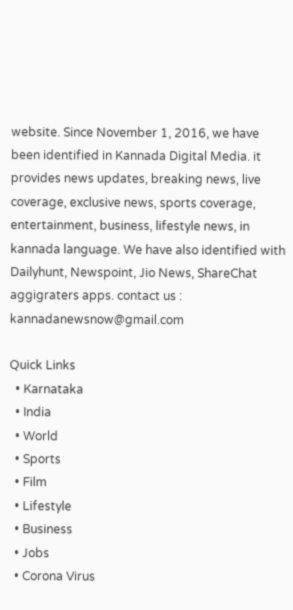website. Since November 1, 2016, we have been identified in Kannada Digital Media. it provides news updates, breaking news, live coverage, exclusive news, sports coverage, entertainment, business, lifestyle news, in kannada language. We have also identified with Dailyhunt, Newspoint, Jio News, ShareChat aggigraters apps. contact us : kannadanewsnow@gmail.com

Quick Links
  • Karnataka
  • India
  • World
  • Sports
  • Film
  • Lifestyle
  • Business
  • Jobs
  • Corona Virus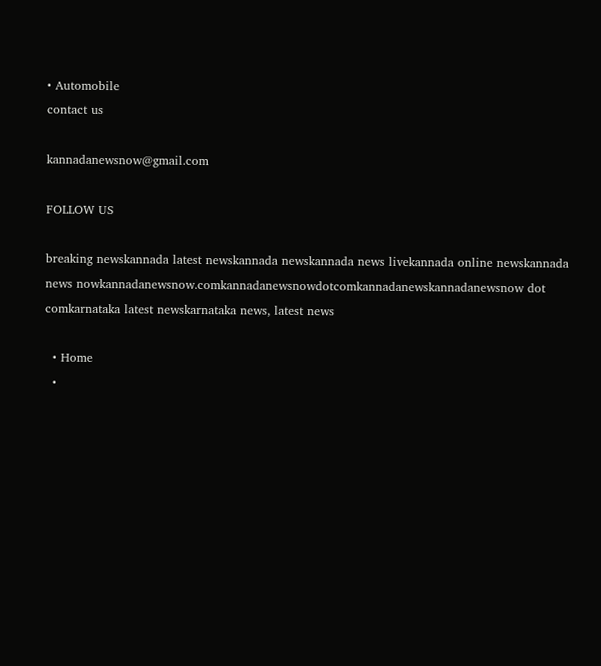• Automobile
contact us

kannadanewsnow@gmail.com

FOLLOW US

breaking newskannada latest newskannada newskannada news livekannada online newskannada news nowkannadanewsnow.comkannadanewsnowdotcomkannadanewskannadanewsnow dot comkarnataka latest newskarnataka news, latest news

  • Home
  •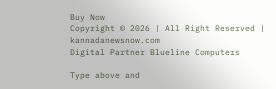Buy Now
Copyright © 2026 | All Right Reserved | kannadanewsnow.com
Digital Partner Blueline Computers

Type above and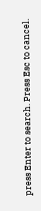press Enter to search. Press Esc to cancel.